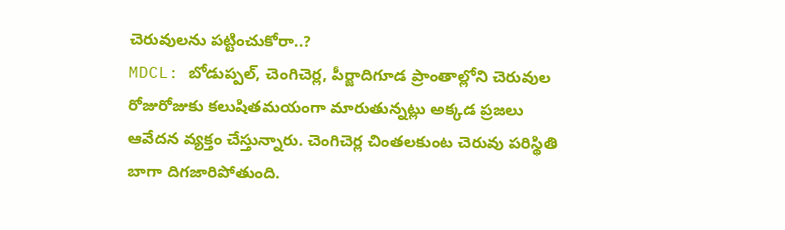చెరువులను పట్టించుకోరా..?
MDCL: బోడుప్పల్, చెంగిచెర్ల, పీర్జాదిగూడ ప్రాంతాల్లోని చెరువుల రోజురోజుకు కలుషితమయంగా మారుతున్నట్లు అక్కడ ప్రజలు ఆవేదన వ్యక్తం చేస్తున్నారు. చెంగిచెర్ల చింతలకుంట చెరువు పరిస్థితి బాగా దిగజారిపోతుంది.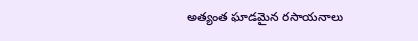అత్యంత ఘాడమైన రసాయనాలు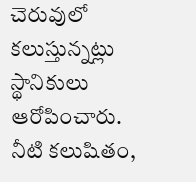చెరువులో కలుస్తున్నట్లు స్థానికులు ఆరోపించారు. నీటి కలుషితం,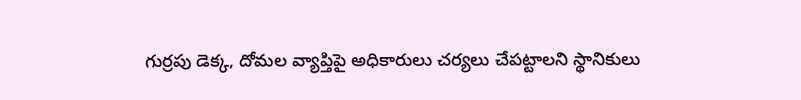గుర్రపు డెక్క, దోమల వ్యాప్తిపై అధికారులు చర్యలు చేపట్టాలని స్థానికులు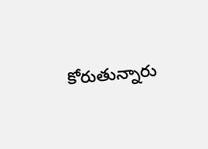కోరుతున్నారు